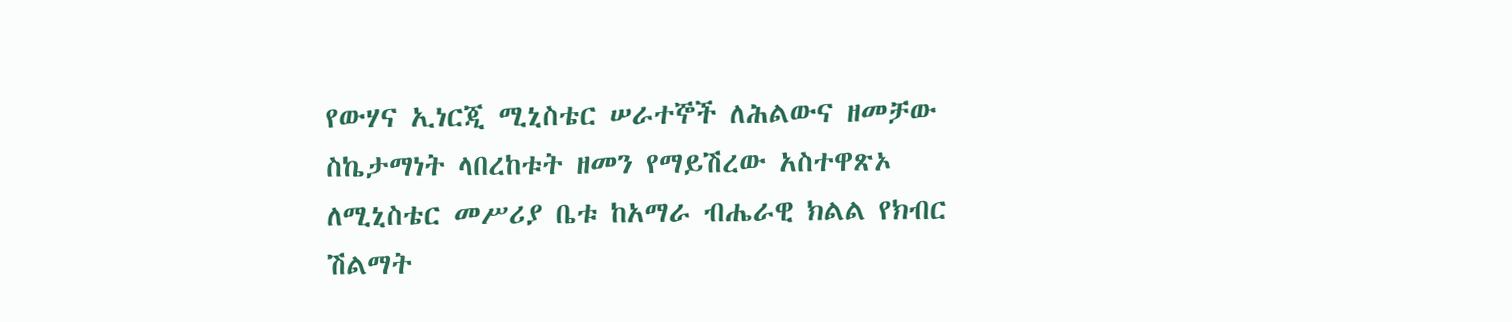የውሃና ኢነርጂ ሚኒስቴር ሠራተኞች ለሕልውና ዘመቻው ስኬታማነት ላበረከቱት ዘመን የማይሽረው አስተዋጽኦ ለሚኒስቴር መሥሪያ ቤቱ ከአማራ ብሔራዊ ክልል የክብር ሽልማት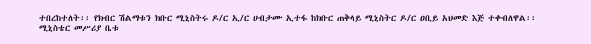ተበረከተለት፡፡ የክብር ሽልማቱን ክቡር ሚኒስትሩ ዶ/ር ኢ/ር ሀብታሙ ኢተፋ ከክቡር ጠቅላይ ሚኒስትር ዶ/ር ዐቢይ አህመድ እጅ ተቀብለዋል፡፡
ሚኒስቴር መሥሪያ ቤቱ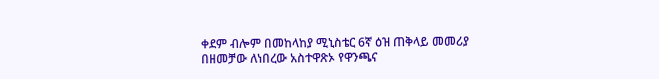ቀደም ብሎም በመከላከያ ሚኒስቴር 6ኛ ዕዝ ጠቅላይ መመሪያ በዘመቻው ለነበረው አስተዋጽኦ የዋንጫና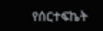የሰርተፍኬት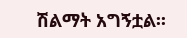ሽልማት አግኝቷል፡፡